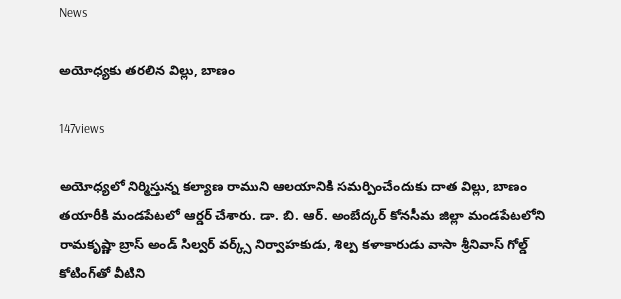News

అయోధ్యకు తరలిన విల్లు, బాణం

147views

అయోధ్యలో నిర్మిస్తున్న కల్యాణ రాముని ఆలయానికి సమర్పించేందుకు దాత విల్లు, బాణం తయారీకి మండపేటలో ఆర్డర్‌ చేశారు. డా. బి. ఆర్. అంబేద్కర్ కోనసీమ జిల్లా మండపేటలోని రామకృష్ణా బ్రాస్‌ అండ్‌ సిల్వర్‌ వర్క్స్‌ నిర్వాహకుడు, శిల్ప కళాకారుడు వాసా శ్రీనివాస్‌ గోల్డ్‌ కోటింగ్‌తో వీటిని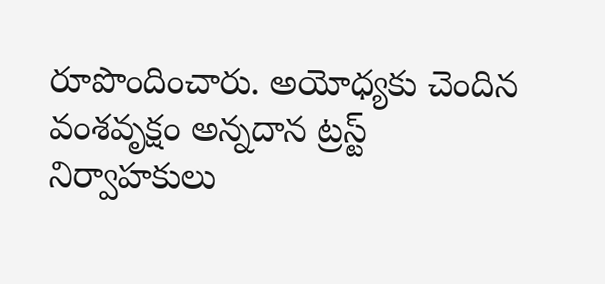రూపొందించారు. అయోధ్యకు చెందిన వంశవృక్షం అన్నదాన ట్రస్ట్‌ నిర్వాహకులు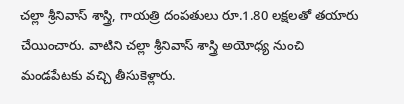చల్లా శ్రీనివాస్‌ శాస్త్రి, గాయత్రి దంపతులు రూ.1.80 లక్షలతో తయారు చేయించారు. వాటిని చల్లా శ్రీనివాస్‌ శాస్త్రి అయోధ్య నుంచి మండపేటకు వచ్చి తీసుకెళ్లారు.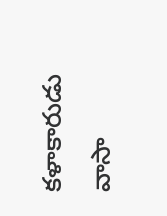కళాకారుడు వాసా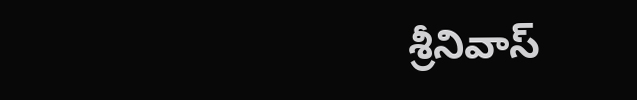శ్రీనివాస్‌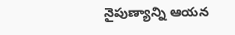నైపుణ్యాన్ని ఆయన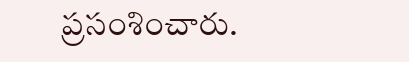ప్రసంశించారు.